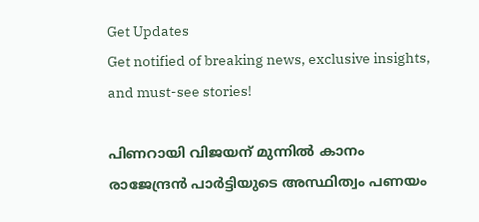Get Updates
Get notified of breaking news, exclusive insights, and must-see stories!

പിണറായി വിജയന് മുന്നില്‍ കാനം രാജേന്ദ്രന്‍ പാര്‍ട്ടിയുടെ അസ്ഥിത്വം പണയം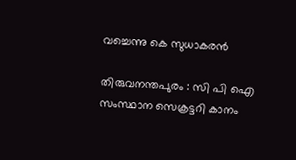വച്ചെന്നു കെ സുധാകരന്‍

തിരുവനന്തപുരം : സി പി ഐ സംസ്ഥാന സെക്രട്ടറി കാനം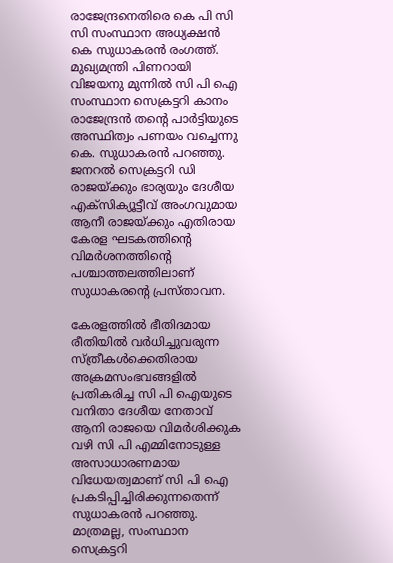രാജേന്ദ്രനെതിരെ കെ പി സി സി സംസ്ഥാന അധ്യക്ഷന്‍ കെ സുധാകരന്‍ രംഗത്ത്. മുഖ്യമന്ത്രി പിണറായി വിജയനു മുന്നില്‍ സി പി ഐ സംസ്ഥാന സെക്രട്ടറി കാനം രാജേന്ദ്രന്‍ തന്റെ പാര്‍ട്ടിയുടെ അസ്ഥിത്വം പണയം വച്ചെന്നു കെ. സുധാകരന്‍ പറഞ്ഞു. ജനറല്‍ സെക്രട്ടറി ഡി രാജയ്ക്കും ഭാര്യയും ദേശീയ എക്‌സിക്യൂട്ടീവ് അംഗവുമായ ആനീ രാജയ്ക്കും എതിരായ കേരള ഘടകത്തിന്റെ വിമര്‍ശനത്തിന്റെ പശ്ചാത്തലത്തിലാണ് സുധാകരന്റെ പ്രസ്താവന.

കേരളത്തില്‍ ഭീതിദമായ രീതിയില്‍ വര്‍ധിച്ചുവരുന്ന സ്ത്രീകള്‍ക്കെതിരായ അക്രമസംഭവങ്ങളില്‍ പ്രതികരിച്ച സി പി ഐയുടെ വനിതാ ദേശീയ നേതാവ് ആനി രാജയെ വിമര്‍ശിക്കുക വഴി സി പി എമ്മിനോടുള്ള അസാധാരണമായ വിധേയത്വമാണ് സി പി ഐ പ്രകടിപ്പിച്ചിരിക്കുന്നതെന്ന് സുധാകരന്‍ പറഞ്ഞു. മാത്രമല്ല, സംസ്ഥാന സെക്രട്ടറി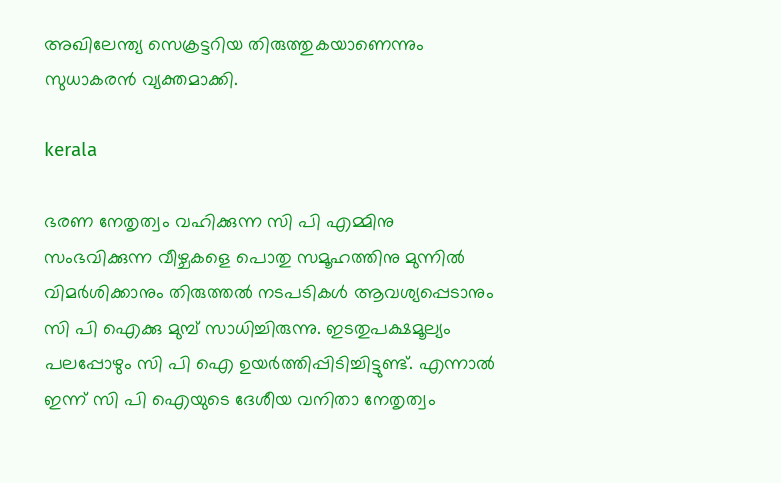അഖിലേന്ത്യ സെക്രട്ടറിയ തിരുത്തുകയാണെന്നും സുധാകരന്‍ വ്യക്തമാക്കി.

kerala

ഭരണ നേതൃത്വം വഹിക്കുന്ന സി പി എമ്മിനു സംഭവിക്കുന്ന വീഴ്ചകളെ പൊതു സമൂഹത്തിനു മുന്നില്‍ വിമര്‍ശിക്കാനും തിരുത്തല്‍ നടപടികള്‍ ആവശ്യപ്പെടാനും സി പി ഐക്കു മുമ്പ് സാധിച്ചിരുന്നു. ഇടതുപക്ഷമൂല്യം പലപ്പോഴും സി പി ഐ ഉയര്‍ത്തിപ്പിടിച്ചിട്ടുണ്ട്. എന്നാല്‍ ഇന്ന് സി പി ഐയുടെ ദേശീയ വനിതാ നേതൃത്വം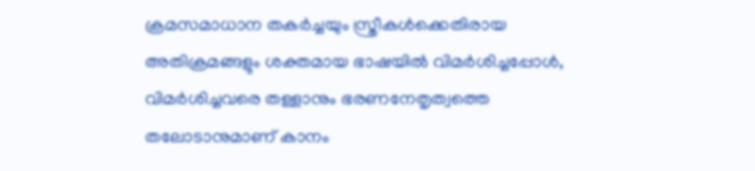ക്രമസമാധാന തകര്‍ച്ചയും സ്ത്രീകള്‍ക്കെതിരായ അതിക്രമങ്ങളും ശക്തമായ ഭാഷയില്‍ വിമര്‍ശിച്ചപ്പോള്‍, വിമര്‍ശിച്ചവരെ തള്ളാനും ഭരണനേതൃത്വത്തെ തലോടാനുമാണ് കാനം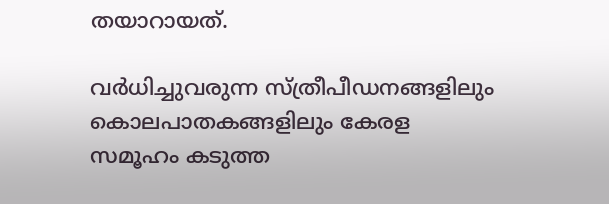തയാറായത്.

വര്‍ധിച്ചുവരുന്ന സ്ത്രീപീഡനങ്ങളിലും കൊലപാതകങ്ങളിലും കേരള സമൂഹം കടുത്ത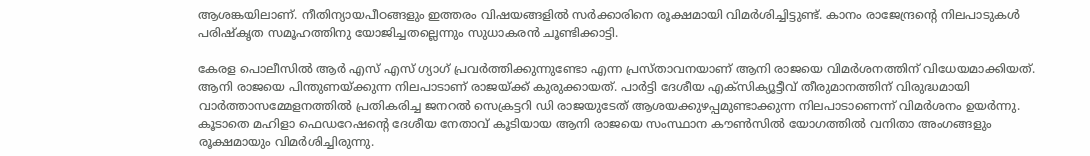ആശങ്കയിലാണ്. നീതിന്യായപീഠങ്ങളും ഇത്തരം വിഷയങ്ങളില്‍ സര്‍ക്കാരിനെ രൂക്ഷമായി വിമര്‍ശിച്ചിട്ടുണ്ട്. കാനം രാജേന്ദ്രന്റെ നിലപാടുകള്‍ പരിഷ്‌കൃത സമൂഹത്തിനു യോജിച്ചതല്ലെന്നും സുധാകരന്‍ ചൂണ്ടിക്കാട്ടി.

കേരള പൊലീസില്‍ ആര്‍ എസ് എസ് ഗ്യാഗ് പ്രവര്‍ത്തിക്കുന്നുണ്ടോ എന്ന പ്രസ്താവനയാണ് ആനി രാജയെ വിമര്‍ശനത്തിന് വിധേയമാക്കിയത്. ആനി രാജയെ പിന്തുണയ്ക്കുന്ന നിലപാടാണ് രാജയ്ക്ക് കുരുക്കായത്. പാര്‍ട്ടി ദേശീയ എക്‌സിക്യൂട്ടീവ് തീരുമാനത്തിന് വിരുദ്ധമായി വാര്‍ത്താസമ്മേളനത്തില്‍ പ്രതികരിച്ച ജനറല്‍ സെക്രട്ടറി ഡി രാജയുടേത് ആശയക്കുഴപ്പമുണ്ടാക്കുന്ന നിലപാടാണെന്ന് വിമര്‍ശനം ഉയര്‍ന്നു. കൂടാതെ മഹിളാ ഫെഡറേഷന്റെ ദേശീയ നേതാവ് കൂടിയായ ആനി രാജയെ സംസ്ഥാന കൗണ്‍സില്‍ യോഗത്തില്‍ വനിതാ അംഗങ്ങളും രൂക്ഷമായും വിമര്‍ശിച്ചിരുന്നു.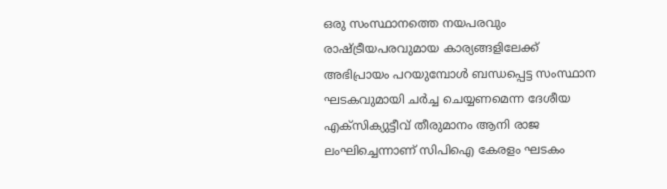ഒരു സംസ്ഥാനത്തെ നയപരവും രാഷ്ട്രീയപരവുമായ കാര്യങ്ങളിലേക്ക് അഭിപ്രായം പറയുമ്പോള്‍ ബന്ധപ്പെട്ട സംസ്ഥാന ഘടകവുമായി ചര്‍ച്ച ചെയ്യണമെന്ന ദേശീയ എക്‌സിക്യുട്ടീവ് തീരുമാനം ആനി രാജ ലംഘിച്ചെന്നാണ് സിപിഐ കേരളം ഘടകം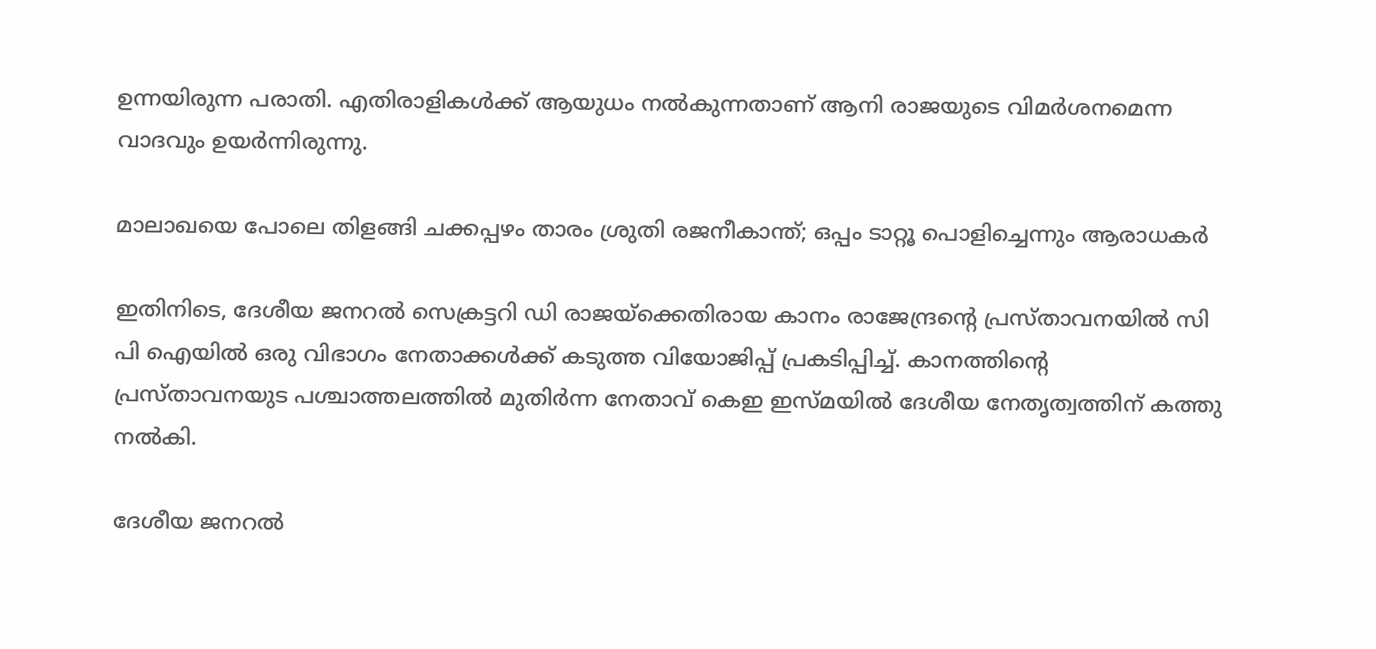ഉന്നയിരുന്ന പരാതി. എതിരാളികള്‍ക്ക് ആയുധം നല്‍കുന്നതാണ് ആനി രാജയുടെ വിമര്‍ശനമെന്ന വാദവും ഉയര്‍ന്നിരുന്നു.

മാലാഖയെ പോലെ തിളങ്ങി ചക്കപ്പഴം താരം ശ്രുതി രജനീകാന്ത്; ഒപ്പം ടാറ്റൂ പൊളിച്ചെന്നും ആരാധകര്‍

ഇതിനിടെ, ദേശീയ ജനറല്‍ സെക്രട്ടറി ഡി രാജയ്‌ക്കെതിരായ കാനം രാജേന്ദ്രന്റെ പ്രസ്താവനയില്‍ സി പി ഐയില്‍ ഒരു വിഭാഗം നേതാക്കള്‍ക്ക് കടുത്ത വിയോജിപ്പ് പ്രകടിപ്പിച്ച്. കാനത്തിന്റെ പ്രസ്താവനയുട പശ്ചാത്തലത്തില്‍ മുതിര്‍ന്ന നേതാവ് കെഇ ഇസ്മയില്‍ ദേശീയ നേതൃത്വത്തിന് കത്തു നല്‍കി.

ദേശീയ ജനറല്‍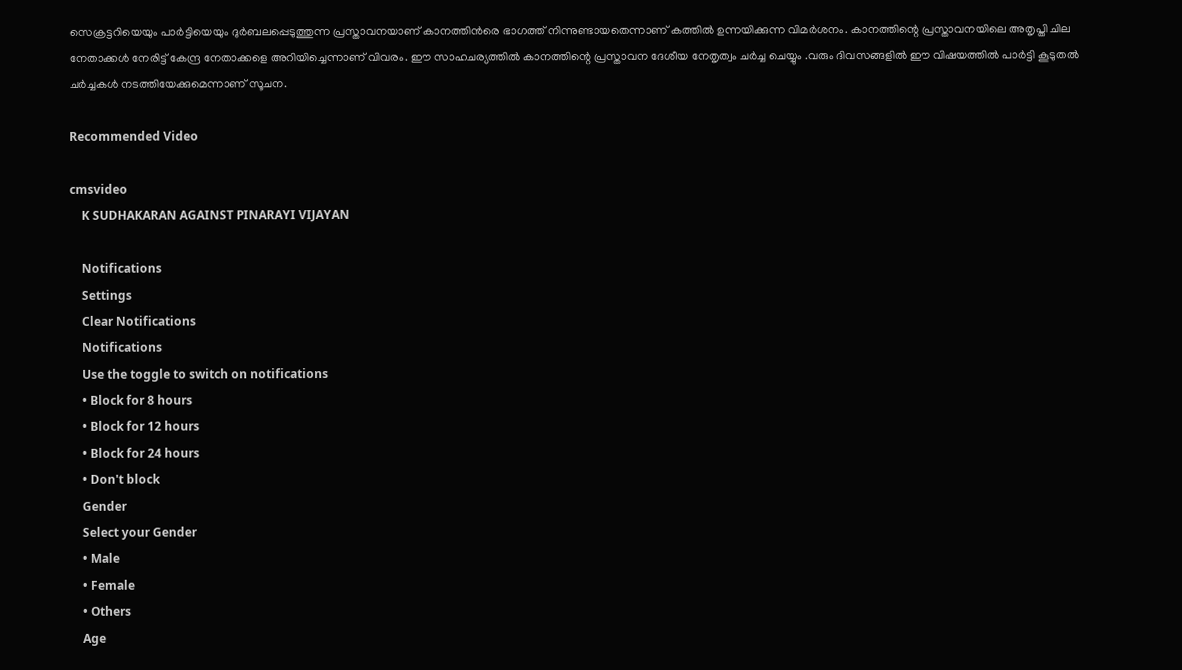സെക്രട്ടറിയെയും പാര്‍ട്ടിയെയും ദുര്‍ബലപ്പെടുത്തുന്ന പ്രസ്താവനയാണ് കാനത്തിന്‍രെ ഭാഗത്ത് നിന്നുണ്ടായതെന്നാണ് കത്തില്‍ ഉന്നയിക്കുന്ന വിമര്‍ശനം. കാനത്തിന്റെ പ്രസ്താവനയിലെ അതൃപ്തി ചില നേതാക്കള്‍ നേരിട്ട് കേന്ദ്ര നേതാക്കളെ അറിയിച്ചെന്നാണ് വിവരം. ഈ സാഹചര്യത്തില്‍ കാനത്തിന്റെ പ്രസ്താവന ദേശീയ നേതൃത്വം ചര്‍ച്ച ചെയ്യും .വരും ദിവസങ്ങളില്‍ ഈ വിഷയത്തില്‍ പാര്‍ട്ടി കൂടുതല്‍ ചര്‍ച്ചകള്‍ നടത്തിയേക്കുമെന്നാണ് സൂചന.

Recommended Video

cmsvideo
    K SUDHAKARAN AGAINST PINARAYI VIJAYAN

    Notifications
    Settings
    Clear Notifications
    Notifications
    Use the toggle to switch on notifications
    • Block for 8 hours
    • Block for 12 hours
    • Block for 24 hours
    • Don't block
    Gender
    Select your Gender
    • Male
    • Female
    • Others
    Age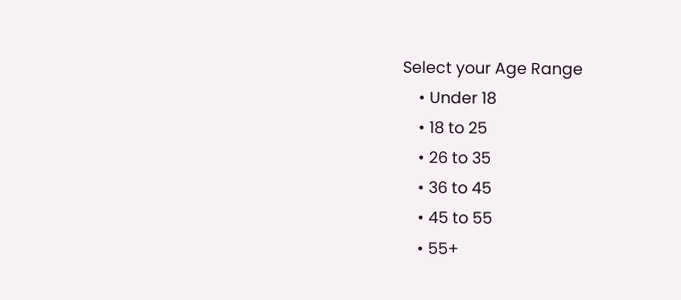Select your Age Range
    • Under 18
    • 18 to 25
    • 26 to 35
    • 36 to 45
    • 45 to 55
    • 55+